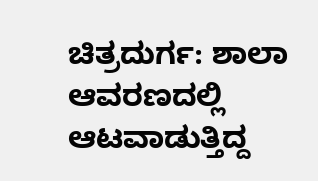ಚಿತ್ರದುರ್ಗ: ಶಾಲಾ ಆವರಣದಲ್ಲಿ ಆಟವಾಡುತ್ತಿದ್ದ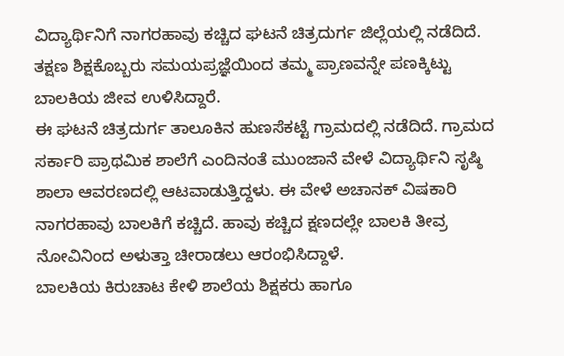ವಿದ್ಯಾರ್ಥಿನಿಗೆ ನಾಗರಹಾವು ಕಚ್ಚಿದ ಘಟನೆ ಚಿತ್ರದುರ್ಗ ಜಿಲ್ಲೆಯಲ್ಲಿ ನಡೆದಿದೆ. ತಕ್ಷಣ ಶಿಕ್ಷಕೊಬ್ಬರು ಸಮಯಪ್ರಜ್ಞೆಯಿಂದ ತಮ್ಮ ಪ್ರಾಣವನ್ನೇ ಪಣಕ್ಕಿಟ್ಟು ಬಾಲಕಿಯ ಜೀವ ಉಳಿಸಿದ್ದಾರೆ.
ಈ ಘಟನೆ ಚಿತ್ರದುರ್ಗ ತಾಲೂಕಿನ ಹುಣಸೆಕಟ್ಟೆ ಗ್ರಾಮದಲ್ಲಿ ನಡೆದಿದೆ. ಗ್ರಾಮದ ಸರ್ಕಾರಿ ಪ್ರಾಥಮಿಕ ಶಾಲೆಗೆ ಎಂದಿನಂತೆ ಮುಂಜಾನೆ ವೇಳೆ ವಿದ್ಯಾರ್ಥಿನಿ ಸೃಷ್ಠಿ ಶಾಲಾ ಆವರಣದಲ್ಲಿ ಆಟವಾಡುತ್ತಿದ್ದಳು. ಈ ವೇಳೆ ಅಚಾನಕ್ ವಿಷಕಾರಿ ನಾಗರಹಾವು ಬಾಲಕಿಗೆ ಕಚ್ಚಿದೆ. ಹಾವು ಕಚ್ಚಿದ ಕ್ಷಣದಲ್ಲೇ ಬಾಲಕಿ ತೀವ್ರ ನೋವಿನಿಂದ ಅಳುತ್ತಾ ಚೀರಾಡಲು ಆರಂಭಿಸಿದ್ದಾಳೆ.
ಬಾಲಕಿಯ ಕಿರುಚಾಟ ಕೇಳಿ ಶಾಲೆಯ ಶಿಕ್ಷಕರು ಹಾಗೂ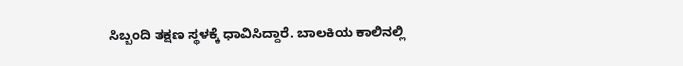ಸಿಬ್ಬಂದಿ ತಕ್ಷಣ ಸ್ಥಳಕ್ಕೆ ಧಾವಿಸಿದ್ದಾರೆ. ಬಾಲಕಿಯ ಕಾಲಿನಲ್ಲಿ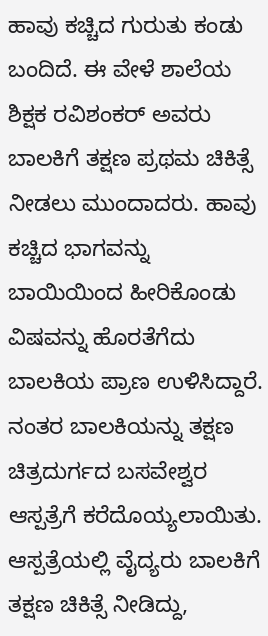ಹಾವು ಕಚ್ಚಿದ ಗುರುತು ಕಂಡು ಬಂದಿದೆ. ಈ ವೇಳೆ ಶಾಲೆಯ ಶಿಕ್ಷಕ ರವಿಶಂಕರ್ ಅವರು ಬಾಲಕಿಗೆ ತಕ್ಷಣ ಪ್ರಥಮ ಚಿಕಿತ್ಸೆ ನೀಡಲು ಮುಂದಾದರು. ಹಾವು ಕಚ್ಚಿದ ಭಾಗವನ್ನು ಬಾಯಿಯಿಂದ ಹೀರಿಕೊಂಡು ವಿಷವನ್ನು ಹೊರತೆಗೆದು ಬಾಲಕಿಯ ಪ್ರಾಣ ಉಳಿಸಿದ್ದಾರೆ.
ನಂತರ ಬಾಲಕಿಯನ್ನು ತಕ್ಷಣ ಚಿತ್ರದುರ್ಗದ ಬಸವೇಶ್ವರ ಆಸ್ಪತ್ರೆಗೆ ಕರೆದೊಯ್ಯಲಾಯಿತು. ಆಸ್ಪತ್ರೆಯಲ್ಲಿ ವೈದ್ಯರು ಬಾಲಕಿಗೆ ತಕ್ಷಣ ಚಿಕಿತ್ಸೆ ನೀಡಿದ್ದು,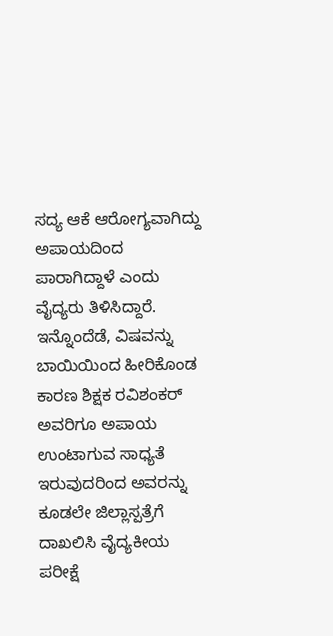ಸದ್ಯ ಆಕೆ ಆರೋಗ್ಯವಾಗಿದ್ದು ಅಪಾಯದಿಂದ ಪಾರಾಗಿದ್ದಾಳೆ ಎಂದು ವೈದ್ಯರು ತಿಳಿಸಿದ್ದಾರೆ.
ಇನ್ನೊಂದೆಡೆ, ವಿಷವನ್ನು ಬಾಯಿಯಿಂದ ಹೀರಿಕೊಂಡ ಕಾರಣ ಶಿಕ್ಷಕ ರವಿಶಂಕರ್ ಅವರಿಗೂ ಅಪಾಯ ಉಂಟಾಗುವ ಸಾಧ್ಯತೆ ಇರುವುದರಿಂದ ಅವರನ್ನು ಕೂಡಲೇ ಜಿಲ್ಲಾಸ್ಪತ್ರೆಗೆ ದಾಖಲಿಸಿ ವೈದ್ಯಕೀಯ ಪರೀಕ್ಷೆ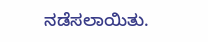ನಡೆಸಲಾಯಿತು.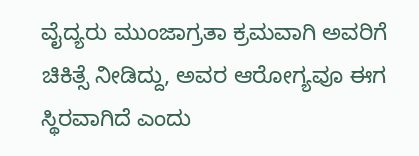ವೈದ್ಯರು ಮುಂಜಾಗ್ರತಾ ಕ್ರಮವಾಗಿ ಅವರಿಗೆ ಚಿಕಿತ್ಸೆ ನೀಡಿದ್ದು, ಅವರ ಆರೋಗ್ಯವೂ ಈಗ ಸ್ಥಿರವಾಗಿದೆ ಎಂದು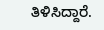ತಿಳಿಸಿದ್ದಾರೆ.